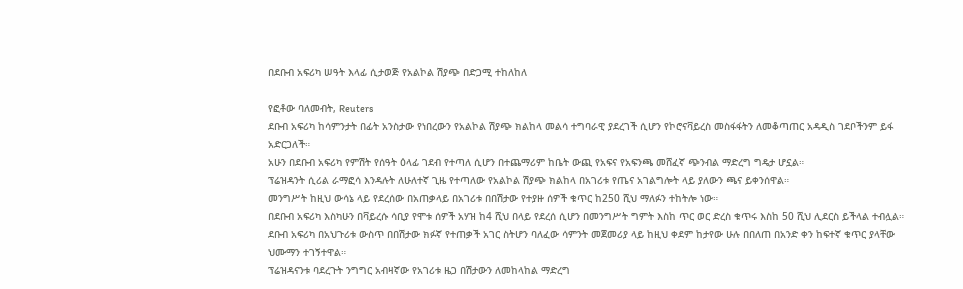በደቡብ አፍሪካ ሠዓት እላፊ ሲታወጅ የአልኮል ሽያጭ በድጋሚ ተከለከለ

የፎቶው ባለመብት, Reuters
ደቡብ አፍሪካ ከሳምንታት በፊት አንስታው የነበረውን የአልኮል ሽያጭ ክልከላ መልሳ ተግባራዊ ያደረገች ሲሆን የኮሮናቫይረስ መስፋፋትን ለመቆጣጠር አዳዲስ ገደቦችንም ይፋ አድርጋለች።
አሁን በደቡብ አፍሪካ የምሽት የሰዓት ዕላፊ ገደብ የተጣለ ሲሆን በተጨማሪም ከቤት ውጪ የአፍና የአፍንጫ መሸፈኛ ጭንብል ማድረግ ግዴታ ሆኗል።
ፕሬዝዳንት ሲሪል ራማፎሳ እንዳሉት ለሁለተኛ ጊዜ የተጣለው የአልኮል ሽያጭ ክልከላ በአገሪቱ የጤና አገልግሎት ላይ ያለውን ጫና ይቀንሰዋል።
መንግሥት ከዚህ ውሳኔ ላይ የደረሰው በአጠቃላይ በአገሪቱ በበሽታው የተያዙ ሰዎች ቁጥር ከ250 ሺህ ማለፉን ተከትሎ ነው።
በደቡብ አፍሪካ እስካሁን በቫይረሱ ሳቢያ የሞቱ ሰዎች አሃዝ ከ4 ሺህ በላይ የደረሰ ሲሆን በመንግሥት ግምት እስከ ጥር ወር ድረስ ቁጥሩ እስከ 50 ሺህ ሊደርስ ይችላል ተብሏል።
ደቡብ አፍሪካ በአህጉሪቱ ውስጥ በበሽታው ክፉኛ የተጠቃች አገር ስትሆን ባለፈው ሳምንት መጀመሪያ ላይ ከዚህ ቀደም ከታየው ሁሉ በበለጠ በአንድ ቀን ከፍተኛ ቁጥር ያላቸው ህሙማን ተገኝተዋል።
ፕሬዝዳናንቱ ባደረጉት ንግግር አብዛኛው የአገሪቱ ዜጋ በሽታውን ለመከላከል ማድረግ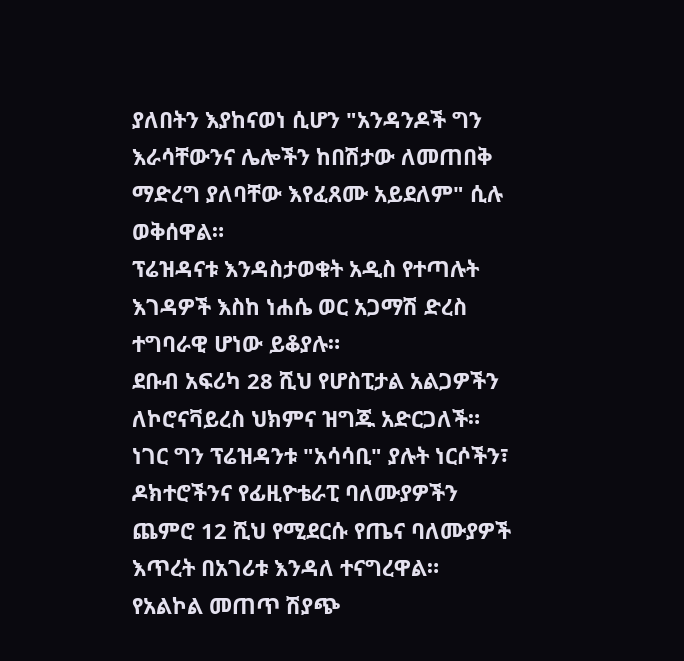ያለበትን እያከናወነ ሲሆን "አንዳንዶች ግን እራሳቸውንና ሌሎችን ከበሽታው ለመጠበቅ ማድረግ ያለባቸው እየፈጸሙ አይደለም" ሲሉ ወቅሰዋል።
ፕሬዝዳናቱ እንዳስታወቁት አዲስ የተጣሉት እገዳዎች እስከ ነሐሴ ወር አጋማሽ ድረስ ተግባራዊ ሆነው ይቆያሉ።
ደቡብ አፍሪካ 28 ሺህ የሆስፒታል አልጋዎችን ለኮሮናቫይረስ ህክምና ዝግጁ አድርጋለች። ነገር ግን ፕሬዝዳንቱ "አሳሳቢ" ያሉት ነርሶችን፣ ዶክተሮችንና የፊዚዮቴራፒ ባለሙያዎችን ጨምሮ 12 ሺህ የሚደርሱ የጤና ባለሙያዎች እጥረት በአገሪቱ እንዳለ ተናግረዋል።
የአልኮል መጠጥ ሽያጭ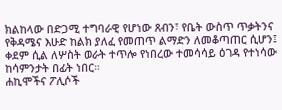ክልከላው በድጋሚ ተግባራዊ የሆነው ጸብን፣ የቤት ውስጥ ጥቃትንና የቅዳሜና እሁድ ከልክ ያለፈ የመጠጥ ልማድን ለመቆጣጠር ሲሆን፤ ቀደም ሲል ለሦስት ወራት ተጥሎ የነበረው ተመሳሳይ ዕገዳ የተነሳው ከሳምንታት በፊት ነበር።
ሐኪሞችና ፖሊሶች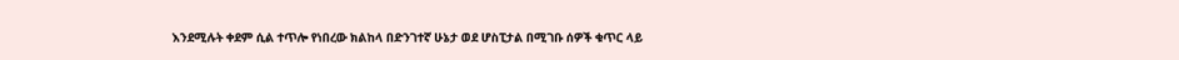እንደሚሉት ቀደም ሲል ተጥሎ የነበረው ክልከላ በድንገተኛ ሁኔታ ወደ ሆስፒታል በሚገቡ ሰዎች ቁጥር ላይ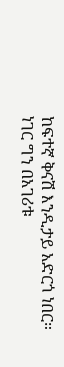ከፍተኛ ቅናሽ እንዲታይ አድርጎ ነበር።
ነገር ግን በአገሪቱ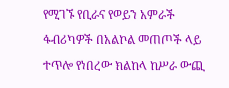የሚገኙ የቢራና የወይን አምራች ፋብሪካዎች በአልኮል መጠጦች ላይ ተጥሎ የነበረው ክልከላ ከሥራ ውጪ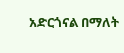አድርጎናል በማለት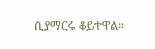ሲያማርሩ ቆይተዋል።